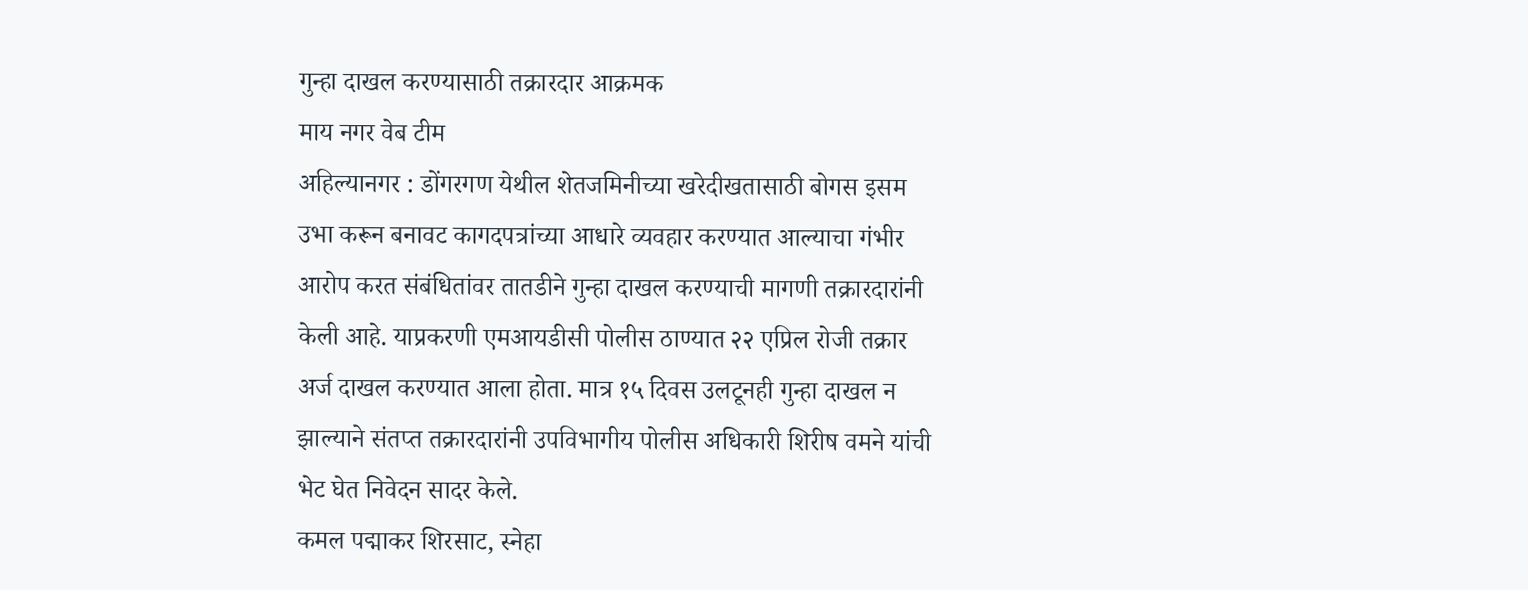गुन्हा दाखल करण्यासाठी तक्रारदार आक्रमक
माय नगर वेब टीम
अहिल्यानगर : डोंगरगण येथील शेतजमिनीच्या खरेदीखतासाठी बोगस इसम उभा करून बनावट कागदपत्रांच्या आधारे व्यवहार करण्यात आल्याचा गंभीर आरोप करत संबंधितांवर तातडीने गुन्हा दाखल करण्याची मागणी तक्रारदारांनी केली आहे. याप्रकरणी एमआयडीसी पोलीस ठाण्यात २२ एप्रिल रोजी तक्रार अर्ज दाखल करण्यात आला होता. मात्र १५ दिवस उलटूनही गुन्हा दाखल न झाल्याने संतप्त तक्रारदारांनी उपविभागीय पोलीस अधिकारी शिरीष वमने यांची भेट घेत निवेदन सादर केले.
कमल पद्माकर शिरसाट, स्नेहा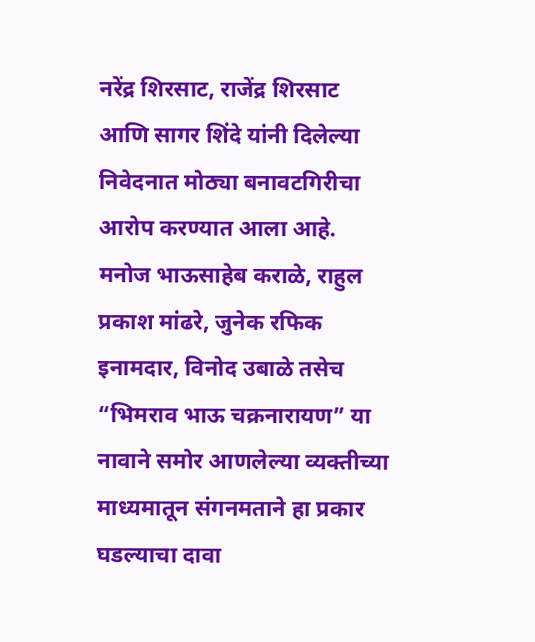नरेंद्र शिरसाट, राजेंद्र शिरसाट आणि सागर शिंदे यांनी दिलेल्या निवेदनात मोठ्या बनावटगिरीचा आरोप करण्यात आला आहे. मनोज भाऊसाहेब कराळे, राहुल प्रकाश मांढरे, जुनेक रफिक इनामदार, विनोद उबाळे तसेच “भिमराव भाऊ चक्रनारायण” या नावाने समोर आणलेल्या व्यक्तीच्या माध्यमातून संगनमताने हा प्रकार घडल्याचा दावा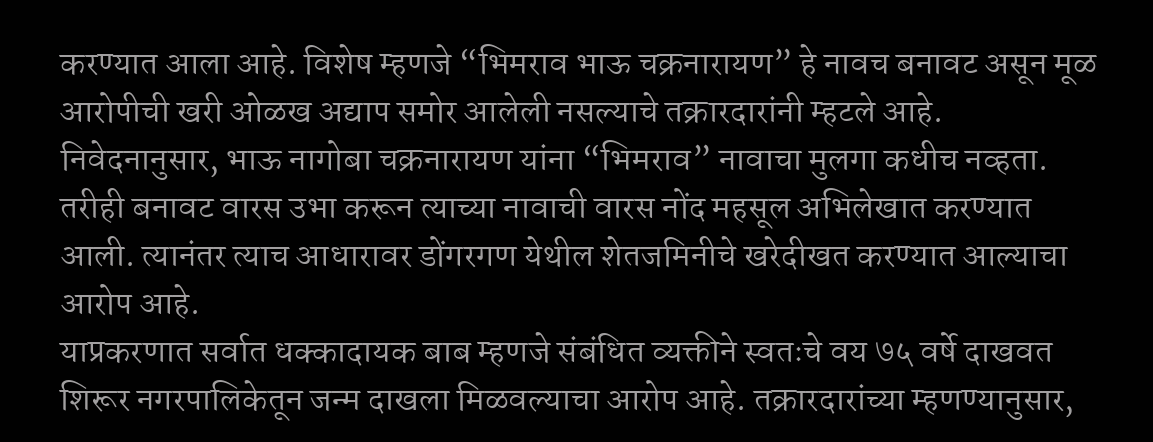करण्यात आला आहे. विशेष म्हणजे “भिमराव भाऊ चक्रनारायण” हे नावच बनावट असून मूळ आरोपीची खरी ओळख अद्याप समोर आलेली नसल्याचे तक्रारदारांनी म्हटले आहे.
निवेदनानुसार, भाऊ नागोबा चक्रनारायण यांना “भिमराव” नावाचा मुलगा कधीच नव्हता. तरीही बनावट वारस उभा करून त्याच्या नावाची वारस नोंद महसूल अभिलेखात करण्यात आली. त्यानंतर त्याच आधारावर डोंगरगण येथील शेतजमिनीचे खरेदीखत करण्यात आल्याचा आरोप आहे.
याप्रकरणात सर्वात धक्कादायक बाब म्हणजे संबंधित व्यक्तीने स्वतःचे वय ७५ वर्षे दाखवत शिरूर नगरपालिकेतून जन्म दाखला मिळवल्याचा आरोप आहे. तक्रारदारांच्या म्हणण्यानुसार,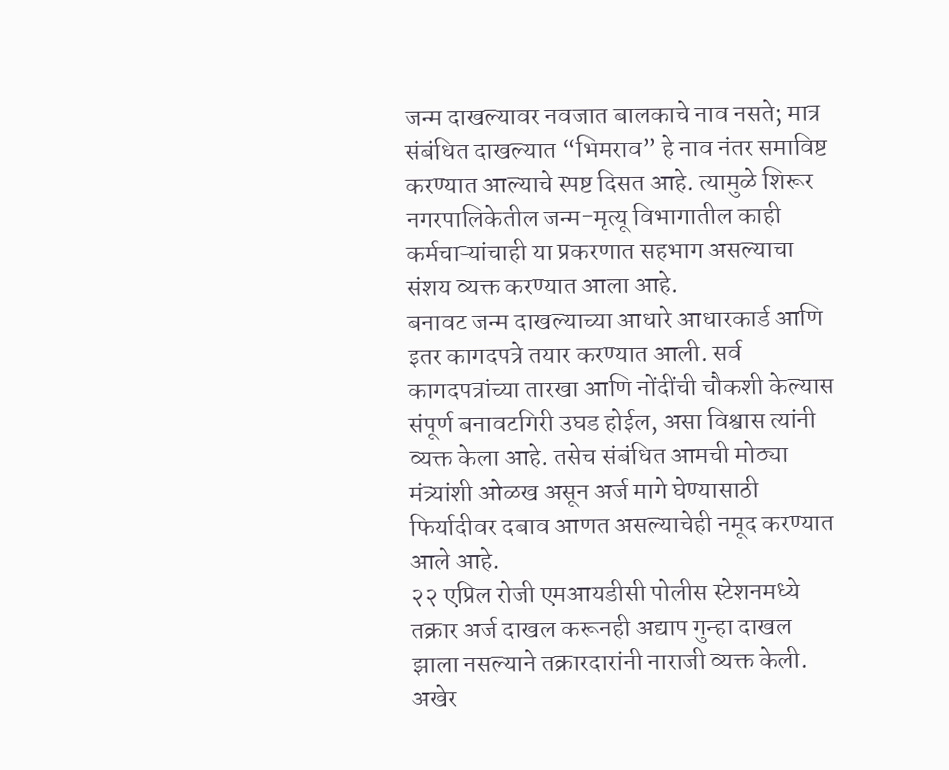जन्म दाखल्यावर नवजात बालकाचे नाव नसते; मात्र संबंधित दाखल्यात “भिमराव” हे नाव नंतर समाविष्ट करण्यात आल्याचे स्पष्ट दिसत आहे. त्यामुळे शिरूर नगरपालिकेतील जन्म-मृत्यू विभागातील काही कर्मचाऱ्यांचाही या प्रकरणात सहभाग असल्याचा संशय व्यक्त करण्यात आला आहे.
बनावट जन्म दाखल्याच्या आधारे आधारकार्ड आणि इतर कागदपत्रे तयार करण्यात आली. सर्व कागदपत्रांच्या तारखा आणि नोंदींची चौकशी केल्यास संपूर्ण बनावटगिरी उघड होईल, असा विश्वास त्यांनी व्यक्त केला आहे. तसेच संबंधित आमची मोठ्या मंत्र्यांशी ओळख असून अर्ज मागे घेण्यासाठी फिर्यादीवर दबाव आणत असल्याचेही नमूद करण्यात आले आहे.
२२ एप्रिल रोजी एमआयडीसी पोलीस स्टेशनमध्ये तक्रार अर्ज दाखल करूनही अद्याप गुन्हा दाखल झाला नसल्याने तक्रारदारांनी नाराजी व्यक्त केली. अखेर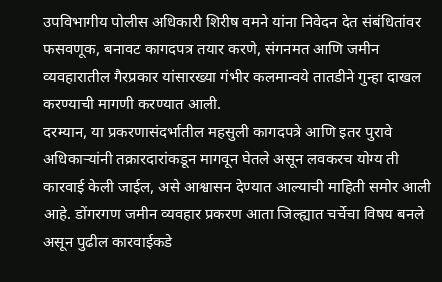उपविभागीय पोलीस अधिकारी शिरीष वमने यांना निवेदन देत संबंधितांवर फसवणूक, बनावट कागदपत्र तयार करणे, संगनमत आणि जमीन व्यवहारातील गैरप्रकार यांसारख्या गंभीर कलमान्वये तातडीने गुन्हा दाखल करण्याची मागणी करण्यात आली.
दरम्यान, या प्रकरणासंदर्भातील महसुली कागदपत्रे आणि इतर पुरावे अधिकाऱ्यांनी तक्रारदारांकडून मागवून घेतले असून लवकरच योग्य ती कारवाई केली जाईल, असे आश्वासन देण्यात आल्याची माहिती समोर आली आहे. डोंगरगण जमीन व्यवहार प्रकरण आता जिल्ह्यात चर्चेचा विषय बनले असून पुढील कारवाईकडे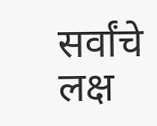सर्वांचे लक्ष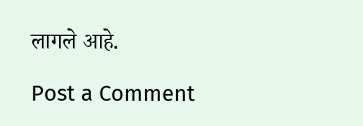लागले आहे.

Post a Comment